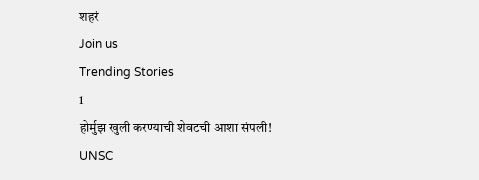शहरं
Join us
Trending Stories
1
होर्मुझ खुली करण्याची शेवटची आशा संपली! UNSC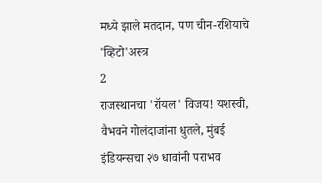मध्ये झाले मतदान, पण चीन-रशियाचे 'व्हिटो'अस्त्र
2
राजस्थानचा 'रॉयल' विजय! यशस्वी, वैभवने गोलंदाजांना धुतले, मुंबई इंडियन्सचा २७ धावांनी पराभव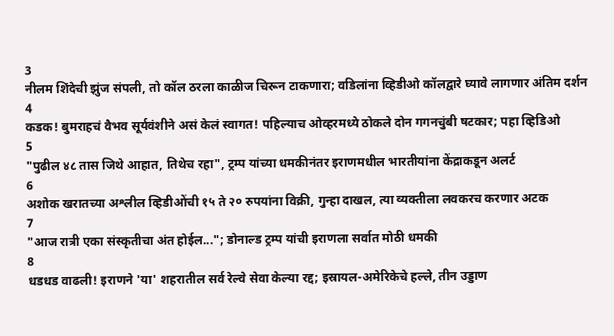3
नीलम शिंदेची झुंज संपली, तो कॉल ठरला काळीज चिरून टाकणारा; वडिलांना व्हिडीओ कॉलद्वारे घ्यावे लागणार अंतिम दर्शन
4
कडक! बुमराहचं वैभव सूर्यवंशीने असं केलं स्वागत! पहिल्याच ओव्हरमध्ये ठोकले दोन गगनचुंबी षटकार; पहा व्हिडिओ
5
"पुढील ४८ तास जिथे आहात, तिथेच रहा", ट्रम्प यांच्या धमकीनंतर इराणमधील भारतीयांना केंद्राकडून अलर्ट
6
अशोक खरातच्या अश्लील व्हिडीओंची १५ ते २० रुपयांना विक्री, गुन्हा दाखल, त्या व्यक्तीला लवकरच करणार अटक
7
"आज रात्री एका संस्कृतीचा अंत होईल..."; डोनाल्ड ट्रम्प यांची इराणला सर्वात मोठी धमकी
8
धडधड वाढली! इराणने 'या' शहरातील सर्व रेल्वे सेवा केल्या रद्द; इस्रायल-अमेरिकेचे हल्ले, तीन उड्डाण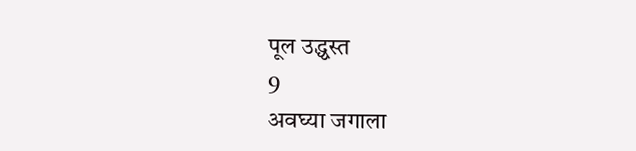पूल उद्ध्वस्त
9
अवघ्या जगाला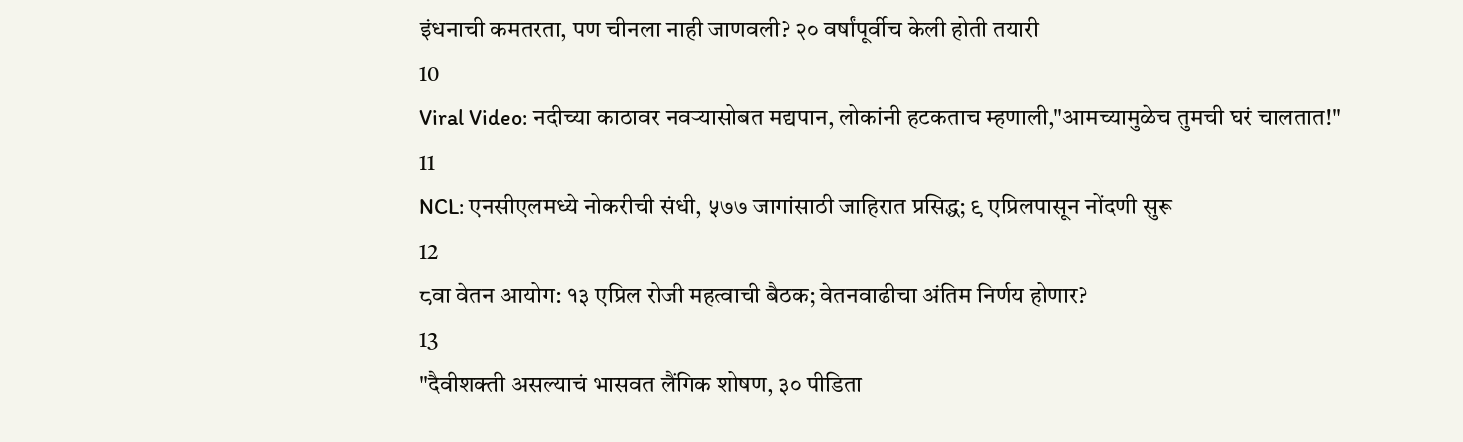इंधनाची कमतरता, पण चीनला नाही जाणवली? २० वर्षांपूर्वीच केली होती तयारी
10
Viral Video: नदीच्या काठावर नवऱ्यासोबत मद्यपान, लोकांनी हटकताच म्हणाली,"आमच्यामुळेच तुमची घरं चालतात!"
11
NCL: एनसीएलमध्ये नोकरीची संधी, ५७७ जागांसाठी जाहिरात प्रसिद्ध; ९ एप्रिलपासून नोंदणी सुरू
12
८वा वेतन आयोग: १३ एप्रिल रोजी महत्वाची बैठक; वेतनवाढीचा अंतिम निर्णय होणार?
13
"दैवीशक्ती असल्याचं भासवत लैंगिक शोषण, ३० पीडिता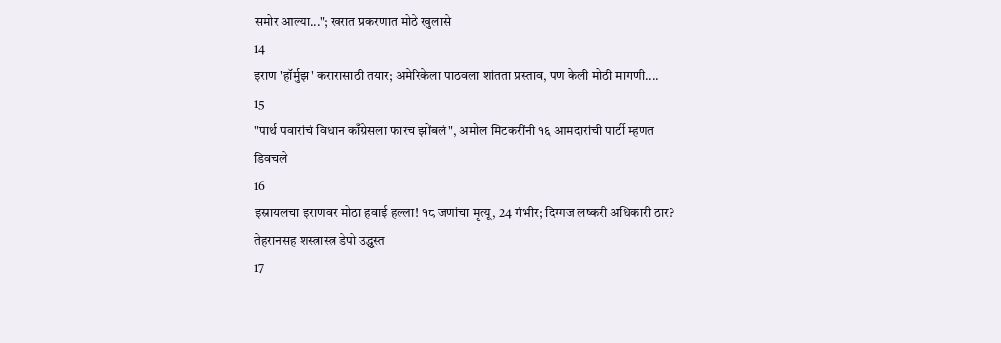समोर आल्या..."; खरात प्रकरणात मोठे खुलासे
14
इराण 'हॉर्मुझ' करारासाठी तयार; अमेरिकेला पाठवला शांतता प्रस्ताव, पण केली मोठी मागणी....
15
"पार्थ पवारांचं विधान काँग्रेसला फारच झोंबलं", अमोल मिटकरींनी १६ आमदारांची पार्टी म्हणत डिवचले
16
इस्रायलचा इराणवर मोठा हवाई हल्ला! १८ जणांचा मृत्यू, 24 गंभीर; दिग्गज लष्करी अधिकारी ठार? तेहरानसह शस्त्रास्त्र डेपो उद्ध्वस्त
17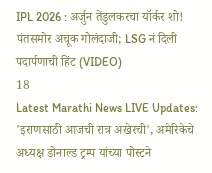IPL 2026 : अर्जुन तेंडुलकरचा यॉर्कर शो! पंतसमोर अचूक गोलंदाजी; LSG नं दिली पदार्पणाची हिंट (VIDEO)
18
Latest Marathi News LIVE Updates: 'इराणसाठी आजची रात्र अखेरची', अमेरिकेचे अध्यक्ष डोनाल्ड ट्रम्प यांच्या पोस्टने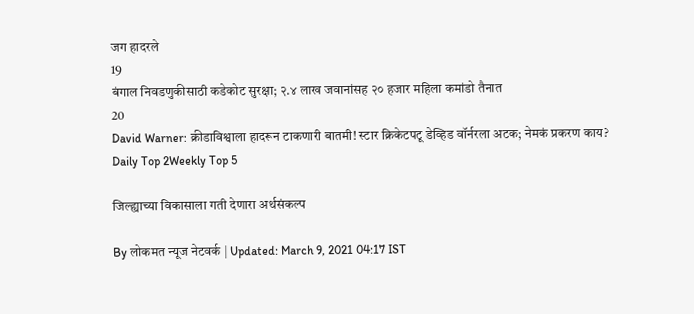जग हादरले
19
बंगाल निवडणुकीसाठी कडेकोट सुरक्षा; २.४ लाख जवानांसह २० हजार महिला कमांडो तैनात
20
David Warner: क्रीडाविश्वाला हादरून टाकणारी बातमी! स्टार क्रिकेटपटू डेव्हिड वॉर्नरला अटक; नेमकं प्रकरण काय?
Daily Top 2Weekly Top 5

जिल्ह्याच्या विकासाला गती देणारा अर्थसंकल्प

By लोकमत न्यूज नेटवर्क | Updated: March 9, 2021 04:17 IST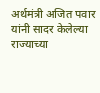अर्थमंत्री अजित पवार यांनी सादर केलेल्या राज्याच्या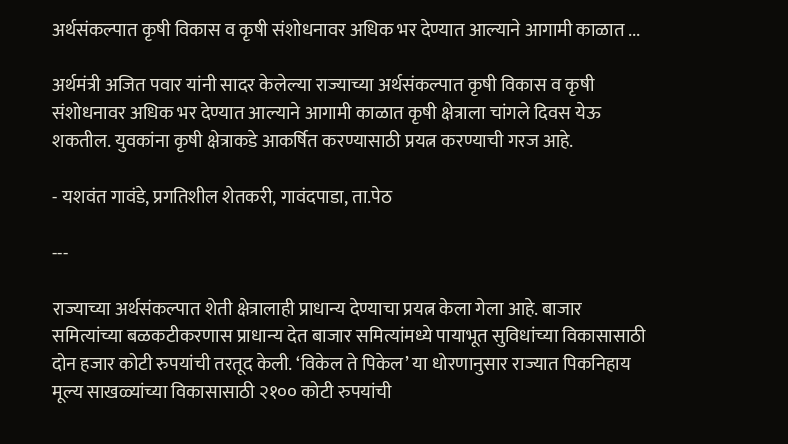अर्थसंकल्पात कृषी विकास व कृषी संशोधनावर अधिक भर देण्यात आल्याने आगामी काळात ...

अर्थमंत्री अजित पवार यांनी सादर केलेल्या राज्याच्या अर्थसंकल्पात कृषी विकास व कृषी संशोधनावर अधिक भर देण्यात आल्याने आगामी काळात कृषी क्षेत्राला चांगले दिवस येऊ शकतील. युवकांना कृषी क्षेत्राकडे आकर्षित करण्यासाठी प्रयत्न करण्याची गरज आहे.

- यशवंत गावंडे, प्रगतिशील शेतकरी, गावंदपाडा, ता.पेठ

---

राज्याच्या अर्थसंकल्पात शेती क्षेत्रालाही प्राधान्य देण्याचा प्रयत्न केला गेला आहे. बाजार समित्यांच्या बळकटीकरणास प्राधान्य देत बाजार समित्यांमध्ये पायाभूत सुविधांच्या विकासासाठी दोन हजार कोटी रुपयांची तरतूद केली. ‘विकेल ते पिकेल’ या धोरणानुसार राज्यात पिकनिहाय मूल्य साखळ्यांच्या विकासासाठी २१०० कोटी रुपयांची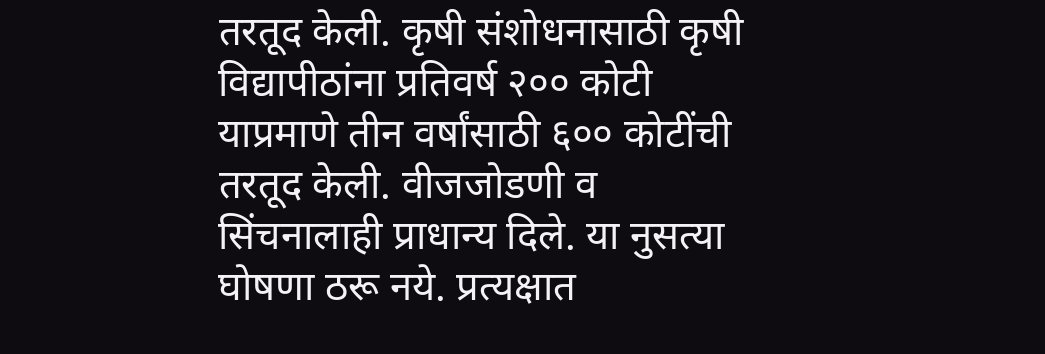तरतूद केली. कृषी संशोधनासाठी कृषी विद्यापीठांना प्रतिवर्ष २०० कोटी याप्रमाणे तीन वर्षांसाठी ६०० कोटींची तरतूद केली. वीजजोडणी व सिंचनालाही प्राधान्य दिले. या नुसत्या घोषणा ठरू नये. प्रत्यक्षात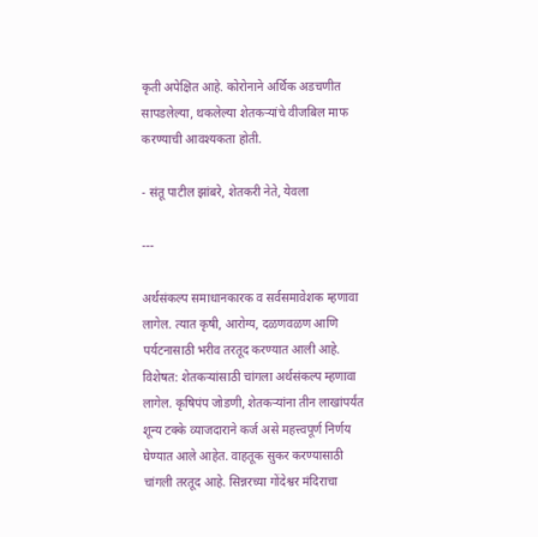कृती अपेक्षित आहे. कोरोनाने अर्थिक अडचणीत सापडलेल्या, थकलेल्या शेतकर्‍यांचे वीजबिल माफ करण्याची आवश्यकता होती.

- संतू पाटील झांबरे, शेतकरी नेते, येवला

---

अर्थसंकल्प समाधानकारक व सर्वसमावेशक म्हणावा लागेल. त्यात कृषी, आरोग्य, दळणवळण आणि पर्यटनासाठी भरीव तरतूद करण्यात आली आहे. विशेषत: शेतकऱ्यांसाठी चांगला अर्थसंकल्प म्हणावा लागेल. कृषिपंप जोडणी, शेतकऱ्यांना तीन लाखांपर्यंत शून्य टक्के व्याजदाराने कर्ज असे महत्त्वपूर्ण निर्णय घेण्यात आले आहेत. वाहतूक सुकर करण्यासाठी चांगली तरतूद आहे. सिन्नरच्या गोंदेश्वर मंदिराचा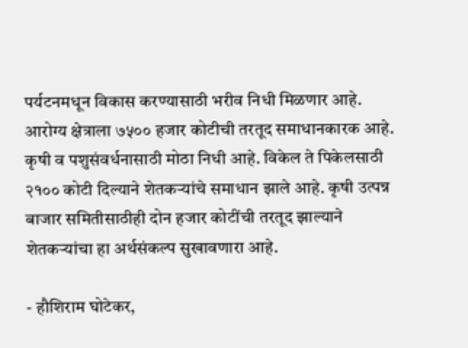पर्यटनमधून विकास करण्यासाठी भरीव निधी मिळणार आहे. आरोग्य क्षेत्राला ७५०० हजार कोटीची तरतूद समाधानकारक आहे. कृषी व पशुसंवर्धनासाठी मोठा निधी आहे. विकेल ते पिकेलसाठी २१०० कोटी दिल्याने शेतकऱ्यांचे समाधान झाले आहे. कृषी उत्पन्न बाजार समितीसाठीही दोन हजार कोटींची तरतूद झाल्याने शेतकऱ्यांचा हा अर्थसंकल्प सुखावणारा आहे.

- हौशिराम घोटेकर,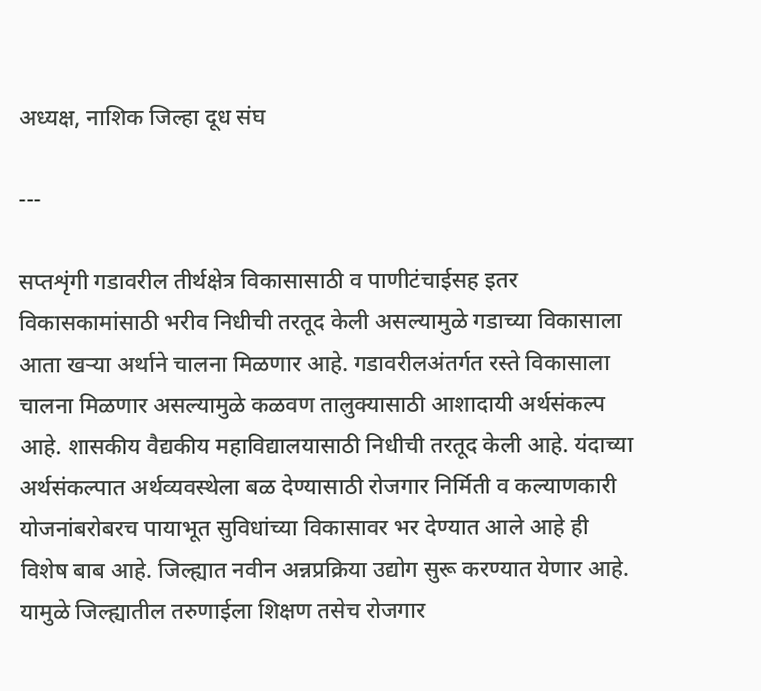अध्यक्ष, नाशिक जिल्हा दूध संघ

---

सप्तशृंगी गडावरील तीर्थक्षेत्र विकासासाठी व पाणीटंचाईसह इतर विकासकामांसाठी भरीव निधीची तरतूद केली असल्यामुळे गडाच्या विकासाला आता खऱ्या अर्थाने चालना मिळणार आहे. गडावरीलअंतर्गत रस्ते विकासाला चालना मिळणार असल्यामुळे कळवण तालुक्यासाठी आशादायी अर्थसंकल्प आहे. शासकीय वैद्यकीय महाविद्यालयासाठी निधीची तरतूद केली आहे. यंदाच्या अर्थसंकल्पात अर्थव्यवस्थेला बळ देण्यासाठी रोजगार निर्मिती व कल्याणकारी योजनांबरोबरच पायाभूत सुविधांच्या विकासावर भर देण्यात आले आहे ही विशेष बाब आहे. जिल्ह्यात नवीन अन्नप्रक्रिया उद्योग सुरू करण्यात येणार आहे. यामुळे जिल्ह्यातील तरुणाईला शिक्षण तसेच रोजगार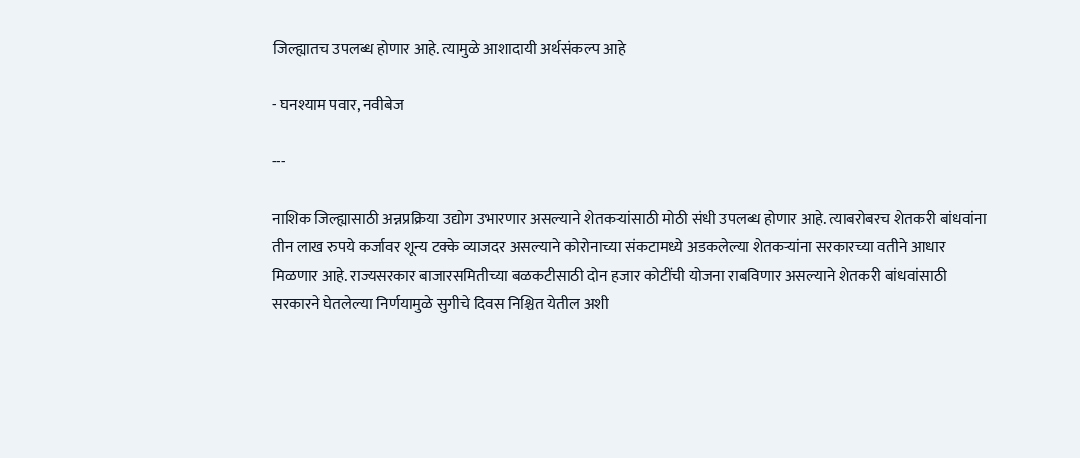जिल्ह्यातच उपलब्ध होणार आहे. त्यामुळे आशादायी अर्थसंकल्प आहे

- घनश्याम पवार, नवीबेज

---

नाशिक जिल्ह्यासाठी अन्नप्रक्रिया उद्योग उभारणार असल्याने शेतकऱ्यांसाठी मोठी संधी उपलब्ध होणार आहे. त्याबरोबरच शेतकरी बांधवांना तीन लाख रुपये कर्जावर शून्य टक्के व्याजदर असल्याने कोरोनाच्या संकटामध्ये अडकलेल्या शेतकऱ्यांना सरकारच्या वतीने आधार मिळणार आहे. राज्यसरकार बाजारसमितीच्या बळकटीसाठी दोन हजार कोटींची योजना राबविणार असल्याने शेतकरी बांधवांसाठी सरकारने घेतलेल्या निर्णयामुळे सुगीचे दिवस निश्चित येतील अशी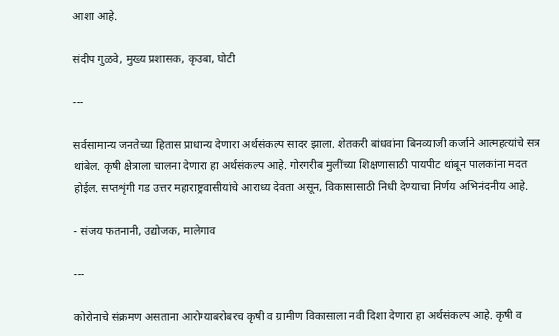आशा आहे.

संदीप गुळवे, मुख्य प्रशासक, कृउबा, घोटी

---

सर्वसामान्य जनतेच्या हितास प्राधान्य देणारा अर्थसंकल्प सादर झाला. शेतकरी बांधवांना बिनव्याजी कर्जाने आत्महत्यांचे सत्र थांबेल. कृषी क्षेत्राला चालना देणारा हा अर्थसंकल्प आहे. गोरगरीब मुलींच्या शिक्षणासाठी पायपीट थांबून पालकांना मदत होईल. सप्तशृंगी गड उत्तर महाराष्ट्रवासीयांचे आराध्य देवता असून, विकासासाठी निधी देण्याचा निर्णय अभिनंदनीय आहे.

- संजय फतनानी, उद्योजक, मालेगाव

---

कोरोनाचे संक्रमण असताना आरोग्याबरोबरच कृषी व ग्रामीण विकासाला नवी दिशा देणारा हा अर्थसंकल्प आहे. कृषी व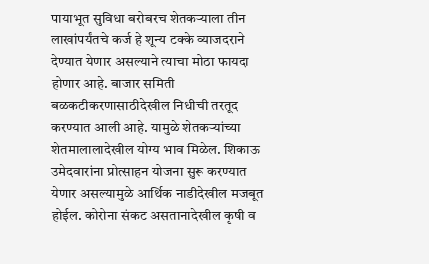पायाभूत सुविधा बरोबरच शेतकऱ्याला तीन लाखांपर्यंतचे कर्ज हे शून्य टक्के व्याजदराने देण्यात येणार असल्याने त्याचा मोठा फायदा होणार आहे. बाजार समिती बळकटीकरणासाठीदेखील निधीची तरतूद करण्यात आली आहे. यामुळे शेतकऱ्यांच्या शेतमालालादेखील योग्य भाव मिळेल. शिकाऊ उमेदवारांना प्रोत्साहन योजना सुरू करण्यात येणार असल्यामुळे आर्थिक नाडीदेखील मजबूत होईल. कोरोना संकट असतानादेखील कृषी व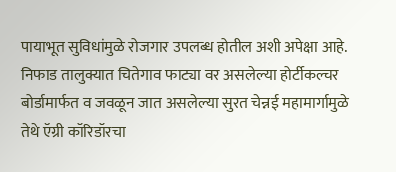पायाभूत सुविधांमुळे रोजगार उपलब्ध होतील अशी अपेक्षा आहे. निफाड तालुक्यात चितेगाव फाट्या वर असलेल्या होर्टीकल्चर बोर्डामार्फत व जवळून जात असलेल्या सुरत चेन्नई महामार्गामुळे तेथे ऍग्री कॉरिडॉरचा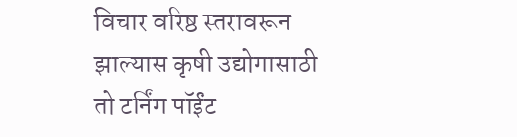विचार वरिष्ठ स्तरावरून झाल्यास कृषी उद्योगासाठी तो टर्निंग पॉईंट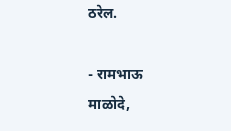ठरेल.

- रामभाऊ माळोदे,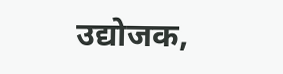उद्योजक,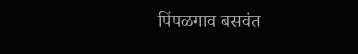पिंपळगाव बसवंत